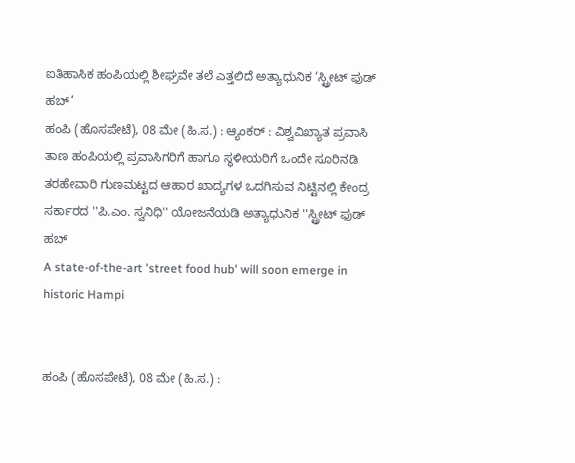ಐತಿಹಾಸಿಕ ಹಂಪಿಯಲ್ಲಿ ಶೀಘ್ರವೇ ತಲೆ ಎತ್ತಲಿದೆ ಅತ್ಯಾಧುನಿಕ ‘ಸ್ಟ್ರೀಟ್ ಫುಡ್ ಹಬ್’
ಹಂಪಿ (ಹೊಸಪೇಟೆ), 08 ಮೇ (ಹಿ.ಸ.) : ಆ್ಯಂಕರ್ : ವಿಶ್ವವಿಖ್ಯಾತ ಪ್ರವಾಸಿ ತಾಣ ಹಂಪಿಯಲ್ಲಿ ಪ್ರವಾಸಿಗರಿಗೆ ಹಾಗೂ ಸ್ಥಳೀಯರಿಗೆ ಒಂದೇ ಸೂರಿನಡಿ ತರಹೇವಾರಿ ಗುಣಮಟ್ಟದ ಆಹಾರ ಖಾದ್ಯಗಳ ಒದಗಿಸುವ ನಿಟ್ಟಿನಲ್ಲಿ ಕೇಂದ್ರ ಸರ್ಕಾರದ ''ಪಿ.ಎಂ. ಸ್ವನಿಧಿ'' ಯೋಜನೆಯಡಿ ಅತ್ಯಾಧುನಿಕ ''ಸ್ಟ್ರೀಟ್ ಫುಡ್ ಹಬ್
A state-of-the-art 'street food hub' will soon emerge in historic Hampi


ಹಂಪಿ (ಹೊಸಪೇಟೆ), 08 ಮೇ (ಹಿ.ಸ.) :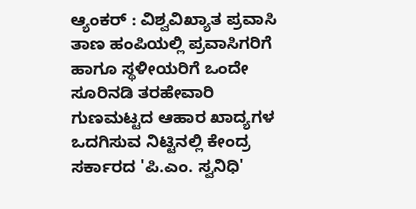ಆ್ಯಂಕರ್ : ವಿಶ್ವವಿಖ್ಯಾತ ಪ್ರವಾಸಿ ತಾಣ ಹಂಪಿಯಲ್ಲಿ ಪ್ರವಾಸಿಗರಿಗೆ ಹಾಗೂ ಸ್ಥಳೀಯರಿಗೆ ಒಂದೇ ಸೂರಿನಡಿ ತರಹೇವಾರಿ ಗುಣಮಟ್ಟದ ಆಹಾರ ಖಾದ್ಯಗಳ ಒದಗಿಸುವ ನಿಟ್ಟಿನಲ್ಲಿ ಕೇಂದ್ರ ಸರ್ಕಾರದ 'ಪಿ.ಎಂ. ಸ್ವನಿಧಿ'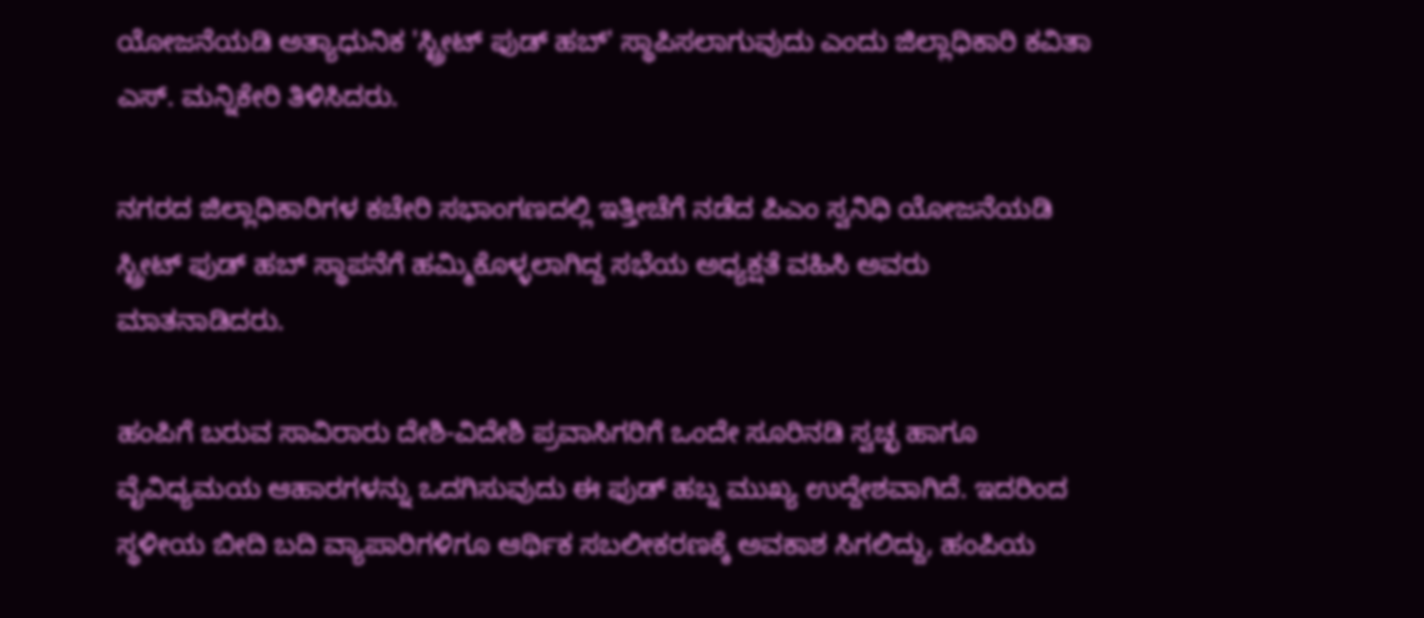ಯೋಜನೆಯಡಿ ಅತ್ಯಾಧುನಿಕ 'ಸ್ಟ್ರೀಟ್ ಫುಡ್ ಹಬ್' ಸ್ಥಾಪಿಸಲಾಗುವುದು ಎಂದು ಜಿಲ್ಲಾಧಿಕಾರಿ ಕವಿತಾ ಎಸ್. ಮನ್ನಿಕೇರಿ ತಿಳಿಸಿದರು.

ನಗರದ ಜಿಲ್ಲಾಧಿಕಾರಿಗಳ ಕಚೇರಿ ಸಭಾಂಗಣದಲ್ಲಿ ಇತ್ತೀಚೆಗೆ ನಡೆದ ಪಿಎಂ ಸ್ವನಿಧಿ ಯೋಜನೆಯಡಿ ಸ್ಟ್ರೀಟ್ ಫುಡ್ ಹಬ್ ಸ್ಥಾಪನೆಗೆ ಹಮ್ಮಿಕೊಳ್ಳಲಾಗಿದ್ದ ಸಭೆಯ ಅಧ್ಯಕ್ಷತೆ ವಹಿಸಿ ಅವರು ಮಾತನಾಡಿದರು.

ಹಂಪಿಗೆ ಬರುವ ಸಾವಿರಾರು ದೇಶಿ-ವಿದೇಶಿ ಪ್ರವಾಸಿಗರಿಗೆ ಒಂದೇ ಸೂರಿನಡಿ ಸ್ವಚ್ಛ ಹಾಗೂ ವೈವಿಧ್ಯಮಯ ಆಹಾರಗಳನ್ನು ಒದಗಿಸುವುದು ಈ ಫುಡ್ ಹಬ್ನ ಮುಖ್ಯ ಉದ್ದೇಶವಾಗಿದೆ. ಇದರಿಂದ ಸ್ಥಳೀಯ ಬೀದಿ ಬದಿ ವ್ಯಾಪಾರಿಗಳಿಗೂ ಆರ್ಥಿಕ ಸಬಲೀಕರಣಕ್ಕೆ ಅವಕಾಶ ಸಿಗಲಿದ್ದು, ಹಂಪಿಯ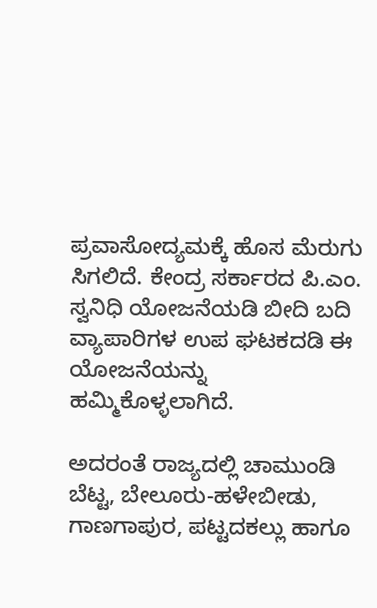ಪ್ರವಾಸೋದ್ಯಮಕ್ಕೆ ಹೊಸ ಮೆರುಗು ಸಿಗಲಿದೆ. ಕೇಂದ್ರ ಸರ್ಕಾರದ ಪಿ.ಎಂ. ಸ್ವನಿಧಿ ಯೋಜನೆಯಡಿ ಬೀದಿ ಬದಿ ವ್ಯಾಪಾರಿಗಳ ಉಪ ಘಟಕದಡಿ ಈ ಯೋಜನೆಯನ್ನು ಹಮ್ಮಿಕೊಳ್ಳಲಾಗಿದೆ.

ಅದರಂತೆ ರಾಜ್ಯದಲ್ಲಿ ಚಾಮುಂಡಿ ಬೆಟ್ಟ, ಬೇಲೂರು-ಹಳೇಬೀಡು, ಗಾಣಗಾಪುರ, ಪಟ್ಟದಕಲ್ಲು ಹಾಗೂ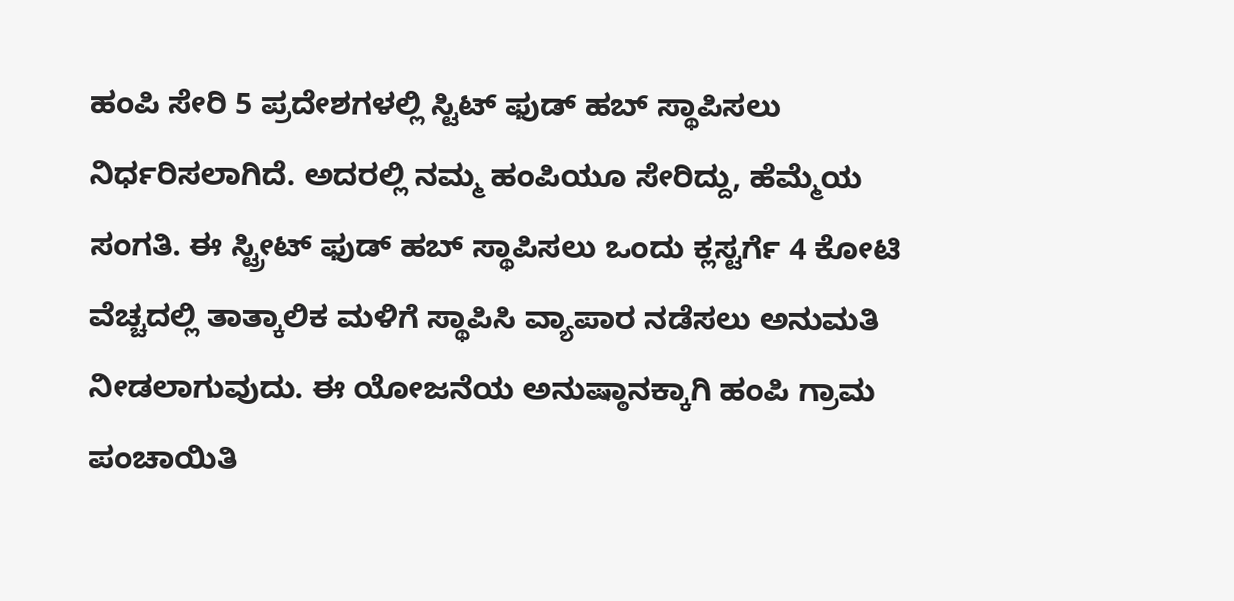ಹಂಪಿ ಸೇರಿ 5 ಪ್ರದೇಶಗಳಲ್ಲಿ ಸ್ಟಿಟ್ ಫುಡ್ ಹಬ್ ಸ್ಥಾಪಿಸಲು ನಿರ್ಧರಿಸಲಾಗಿದೆ. ಅದರಲ್ಲಿ ನಮ್ಮ ಹಂಪಿಯೂ ಸೇರಿದ್ದು, ಹೆಮ್ಮೆಯ ಸಂಗತಿ. ಈ ಸ್ಟ್ರೀಟ್ ಫುಡ್ ಹಬ್ ಸ್ಥಾಪಿಸಲು ಒಂದು ಕ್ಲಸ್ಟರ್ಗೆ 4 ಕೋಟಿ ವೆಚ್ಚದಲ್ಲಿ ತಾತ್ಕಾಲಿಕ ಮಳಿಗೆ ಸ್ಥಾಪಿಸಿ ವ್ಯಾಪಾರ ನಡೆಸಲು ಅನುಮತಿ ನೀಡಲಾಗುವುದು. ಈ ಯೋಜನೆಯ ಅನುಷ್ಠಾನಕ್ಕಾಗಿ ಹಂಪಿ ಗ್ರಾಮ ಪಂಚಾಯಿತಿ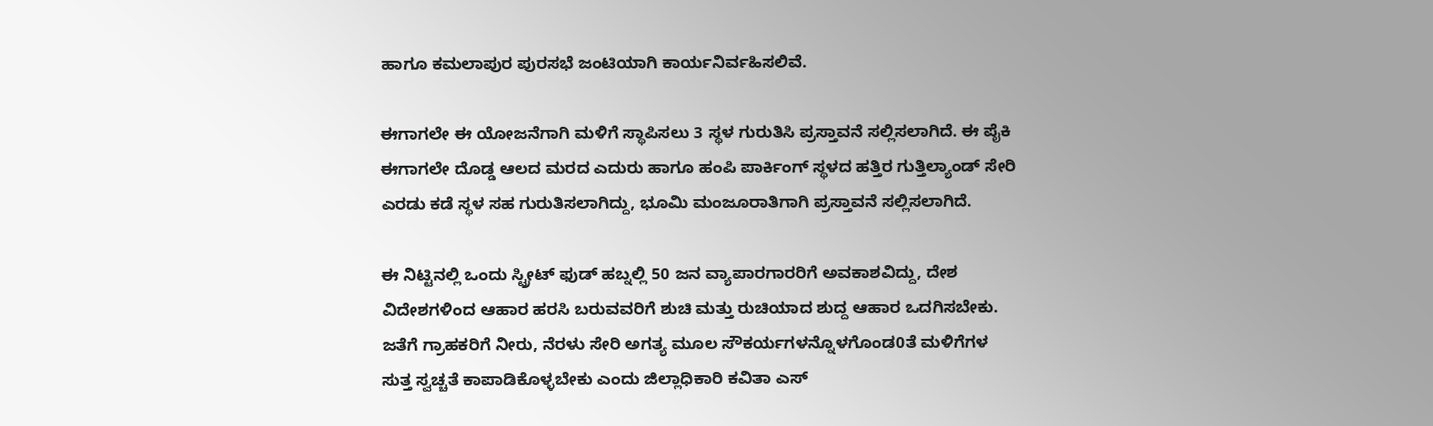ಹಾಗೂ ಕಮಲಾಪುರ ಪುರಸಭೆ ಜಂಟಿಯಾಗಿ ಕಾರ್ಯನಿರ್ವಹಿಸಲಿವೆ.

ಈಗಾಗಲೇ ಈ ಯೋಜನೆಗಾಗಿ ಮಳಿಗೆ ಸ್ಥಾಪಿಸಲು 3 ಸ್ಥಳ ಗುರುತಿಸಿ ಪ್ರಸ್ತಾವನೆ ಸಲ್ಲಿಸಲಾಗಿದೆ. ಈ ಪೈಕಿ ಈಗಾಗಲೇ ದೊಡ್ಡ ಆಲದ ಮರದ ಎದುರು ಹಾಗೂ ಹಂಪಿ ಪಾರ್ಕಿಂಗ್ ಸ್ಥಳದ ಹತ್ತಿರ ಗುತ್ತಿಲ್ಯಾಂಡ್ ಸೇರಿ ಎರಡು ಕಡೆ ಸ್ಥಳ ಸಹ ಗುರುತಿಸಲಾಗಿದ್ದು, ಭೂಮಿ ಮಂಜೂರಾತಿಗಾಗಿ ಪ್ರಸ್ತಾವನೆ ಸಲ್ಲಿಸಲಾಗಿದೆ.

ಈ ನಿಟ್ಟಿನಲ್ಲಿ ಒಂದು ಸ್ಟ್ರೀಟ್ ಫುಡ್ ಹಬ್ನಲ್ಲಿ 50 ಜನ ವ್ಯಾಪಾರಗಾರರಿಗೆ ಅವಕಾಶವಿದ್ದು, ದೇಶ ವಿದೇಶಗಳಿಂದ ಆಹಾರ ಹರಸಿ ಬರುವವರಿಗೆ ಶುಚಿ ಮತ್ತು ರುಚಿಯಾದ ಶುದ್ದ ಆಹಾರ ಒದಗಿಸಬೇಕು. ಜತೆಗೆ ಗ್ರಾಹಕರಿಗೆ ನೀರು, ನೆರಳು ಸೇರಿ ಅಗತ್ಯ ಮೂಲ ಸೌಕರ್ಯಗಳನ್ನೊಳಗೊಂಡ0ತೆ ಮಳಿಗೆಗಳ ಸುತ್ತ ಸ್ವಚ್ಚತೆ ಕಾಪಾಡಿಕೊಳ್ಳಬೇಕು ಎಂದು ಜಿಲ್ಲಾಧಿಕಾರಿ ಕವಿತಾ ಎಸ್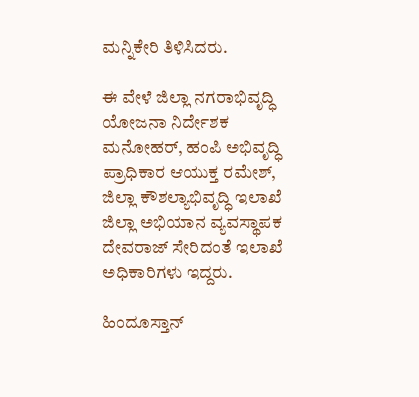ಮನ್ನಿಕೇರಿ ತಿಳಿಸಿದರು.

ಈ ವೇಳೆ ಜಿಲ್ಲಾ ನಗರಾಭಿವೃದ್ಧಿ ಯೋಜನಾ ನಿರ್ದೇಶಕ ಮನೋಹರ್, ಹಂಪಿ ಅಭಿವೃದ್ಧಿ ಪ್ರಾಧಿಕಾರ ಆಯುಕ್ತ ರಮೇಶ್, ಜಿಲ್ಲಾ ಕೌಶಲ್ಯಾಭಿವೃದ್ಧಿ ಇಲಾಖೆ ಜಿಲ್ಲಾ ಅಭಿಯಾನ ವ್ಯವಸ್ಥಾಪಕ ದೇವರಾಜ್ ಸೇರಿದಂತೆ ಇಲಾಖೆ ಅಧಿಕಾರಿಗಳು ಇದ್ದರು.

ಹಿಂದೂಸ್ತಾನ್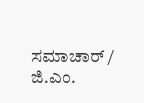ಸಮಾಚಾರ್ / ಜಿ.ಎಂ.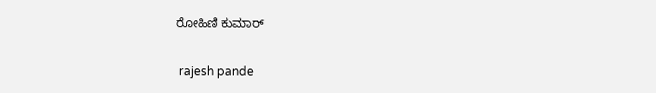ರೋಹಿಣಿ ಕುಮಾರ್


 rajesh pande